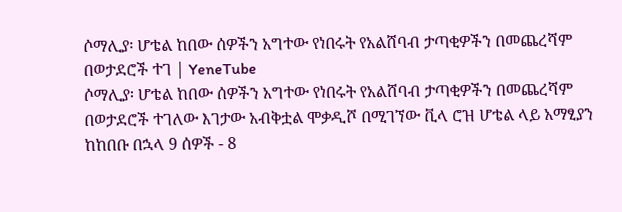ሶማሊያ፡ ሆቴል ከበው ሰዎችን አግተው የነበሩት የአልሸባብ ታጣቂዎችን በመጨረሻም በወታደሮች ተገ | YeneTube
ሶማሊያ፡ ሆቴል ከበው ሰዎችን አግተው የነበሩት የአልሸባብ ታጣቂዎችን በመጨረሻም በወታደሮች ተገለው እገታው አብቅቷል ሞቃዲሾ በሚገኘው ቪላ ሮዝ ሆቴል ላይ አማፂያን ከከበቡ በኋላ 9 ሰዎች - 8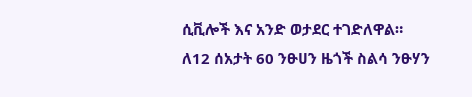ሲቪሎች እና አንድ ወታደር ተገድለዋል።
ለ12 ሰአታት 60 ንፁሀን ዜጎች ስልሳ ንፁሃን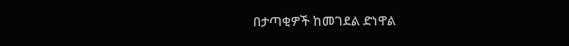በታጣቂዎች ከመገደል ድነዋል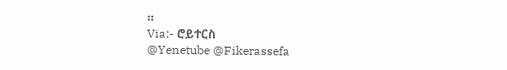።
Via:- ሮይተርስ
@Yenetube @Fikerassefa